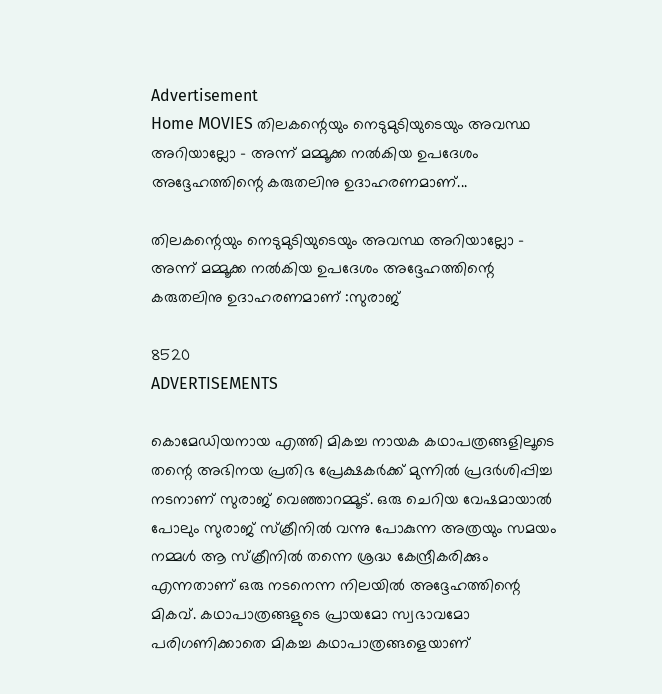Advertisement
Home MOVIES തിലകന്റെയും നെടുമുടിയുടെയും അവസ്ഥ അറിയാല്ലോ – അന്ന് മമ്മൂക്ക നൽകിയ ഉപദേശം അദ്ദേഹത്തിന്റെ കരുതലിനു ഉദാഹരണമാണ്...

തിലകന്റെയും നെടുമുടിയുടെയും അവസ്ഥ അറിയാല്ലോ – അന്ന് മമ്മൂക്ക നൽകിയ ഉപദേശം അദ്ദേഹത്തിന്റെ കരുതലിനു ഉദാഹരണമാണ് :സുരാജ്

8520
ADVERTISEMENTS

കൊമേഡിയനായ എത്തി മികച്ച നായക കഥാപത്രങ്ങളിലൂടെ തന്റെ അഭിനയ പ്രതിഭ പ്രേക്ഷകർക്ക് മുന്നിൽ പ്രദർശിപ്പിച്ച നടനാണ് സുരാജ് വെഞ്ഞാറമ്മൂട്. ഒരു ചെറിയ വേഷമായാൽ പോലും സുരാജ് സ്‌ക്രീനിൽ വന്നു പോകുന്ന അത്രയും സമയം നമ്മൾ ആ സ്‌ക്രീനിൽ തന്നെ ശ്രദ്ധ കേന്ദ്രീകരിക്കും എന്നതാണ് ഒരു നടനെന്ന നിലയിൽ അദ്ദേഹത്തിന്റെ മികവ്. കഥാപാത്രങ്ങളുടെ പ്രായമോ സ്വഭാവമോ പരിഗണിക്കാതെ മികച്ച കഥാപാത്രങ്ങളെയാണ്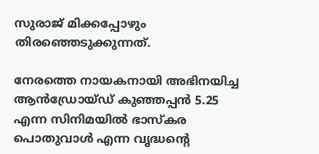സുരാജ് മിക്കപ്പോഴും തിരഞ്ഞെടുക്കുന്നത്.

നേരത്തെ നായകനായി അഭിനയിച്ച ആൻഡ്രോയ്ഡ് കുഞ്ഞപ്പൻ 5.25 എന്ന സിനിമയിൽ ഭാസ്കര പൊതുവാൾ എന്ന വൃദ്ധന്റെ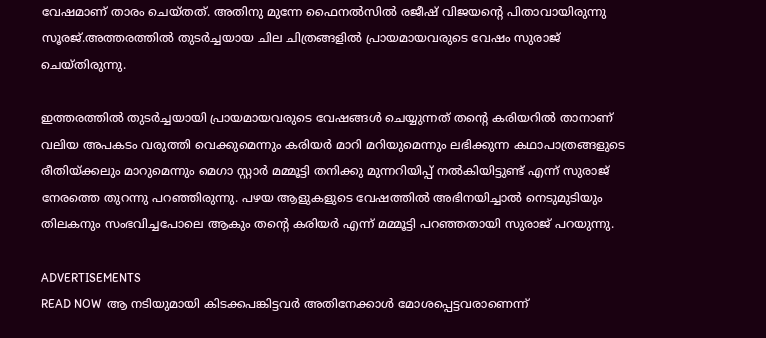വേഷമാണ് താരം ചെയ്തത്. അതിനു മുന്നേ ഫൈനൽസിൽ രജീഷ് വിജയന്റെ പിതാവായിരുന്നു സൂരജ്.അത്തരത്തിൽ തുടർച്ചയായ ചില ചിത്രങ്ങളിൽ പ്രായമായവരുടെ വേഷം സുരാജ് ചെയ്തിരുന്നു.

ഇത്തരത്തിൽ തുടർച്ചയായി പ്രായമായവരുടെ വേഷങ്ങൾ ചെയ്യുന്നത് തന്റെ കരിയറിൽ താനാണ് വലിയ അപകടം വരുത്തി വെക്കുമെന്നും കരിയർ മാറി മറിയുമെന്നും ലഭിക്കുന്ന കഥാപാത്രങ്ങളുടെ രീതിയ്ക്കലും മാറുമെന്നും മെഗാ സ്റ്റാർ മമ്മൂട്ടി തനിക്കു മുന്നറിയിപ്പ് നൽകിയിട്ടുണ്ട് എന്ന് സുരാജ് നേരത്തെ തുറന്നു പറഞ്ഞിരുന്നു. പഴയ ആളുകളുടെ വേഷത്തിൽ അഭിനയിച്ചാൽ നെടുമുടിയും തിലകനും സംഭവിച്ചപോലെ ആകും തന്റെ കരിയർ എന്ന് മമ്മൂട്ടി പറഞ്ഞതായി സുരാജ് പറയുന്നു.

ADVERTISEMENTS
READ NOW  ആ നടിയുമായി കിടക്കപങ്കിട്ടവർ അതിനേക്കാൾ മോശപ്പെട്ടവരാണെന്ന്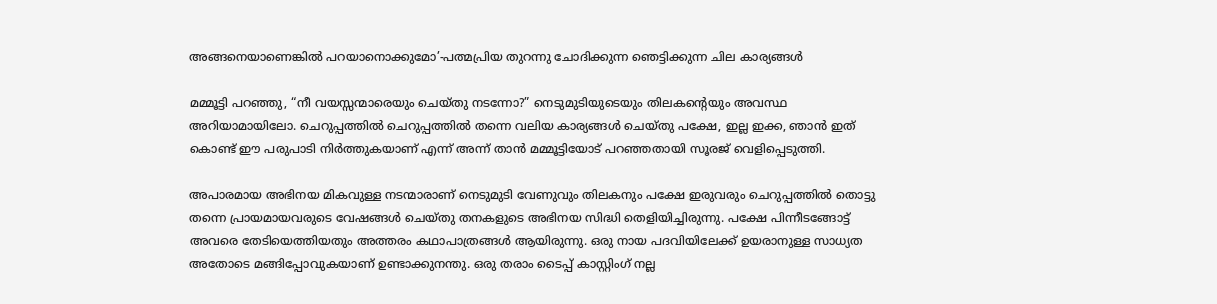അങ്ങനെയാണെങ്കിൽ പറയാനൊക്കുമോ’-പത്മപ്രിയ തുറന്നു ചോദിക്കുന്ന ഞെട്ടിക്കുന്ന ചില കാര്യങ്ങൾ

മമ്മൂട്ടി പറഞ്ഞു, “നീ വയസ്സന്മാരെയും ചെയ്തു നടന്നോ?” നെടുമുടിയുടെയും തിലകന്റെയും അവസ്ഥ അറിയാമായിലോ. ചെറുപ്പത്തിൽ ചെറുപ്പത്തിൽ തന്നെ വലിയ കാര്യങ്ങൾ ചെയ്തു പക്ഷേ, ഇല്ല ഇക്ക, ഞാൻ ഇത് കൊണ്ട് ഈ പരുപാടി നിർത്തുകയാണ് എന്ന് അന്ന് താൻ മമ്മൂട്ടിയോട് പറഞ്ഞതായി സൂരജ് വെളിപ്പെടുത്തി.

അപാരമായ അഭിനയ മികവുള്ള നടന്മാരാണ് നെടുമുടി വേണുവും തിലകനും പക്ഷേ ഇരുവരും ചെറുപ്പത്തിൽ തൊട്ടു തന്നെ പ്രായമായവരുടെ വേഷങ്ങൾ ചെയ്തു തനകളുടെ അഭിനയ സിദ്ധി തെളിയിച്ചിരുന്നു. പക്ഷേ പിന്നീടങ്ങോട്ട് അവരെ തേടിയെത്തിയതും അത്തരം കഥാപാത്രങ്ങൾ ആയിരുന്നു. ഒരു നായ പദവിയിലേക്ക് ഉയരാനുള്ള സാധ്യത അതോടെ മങ്ങിപ്പോവുകയാണ് ഉണ്ടാക്കുനന്തു. ഒരു തരാം ടൈപ്പ് കാസ്റ്റിംഗ് നല്ല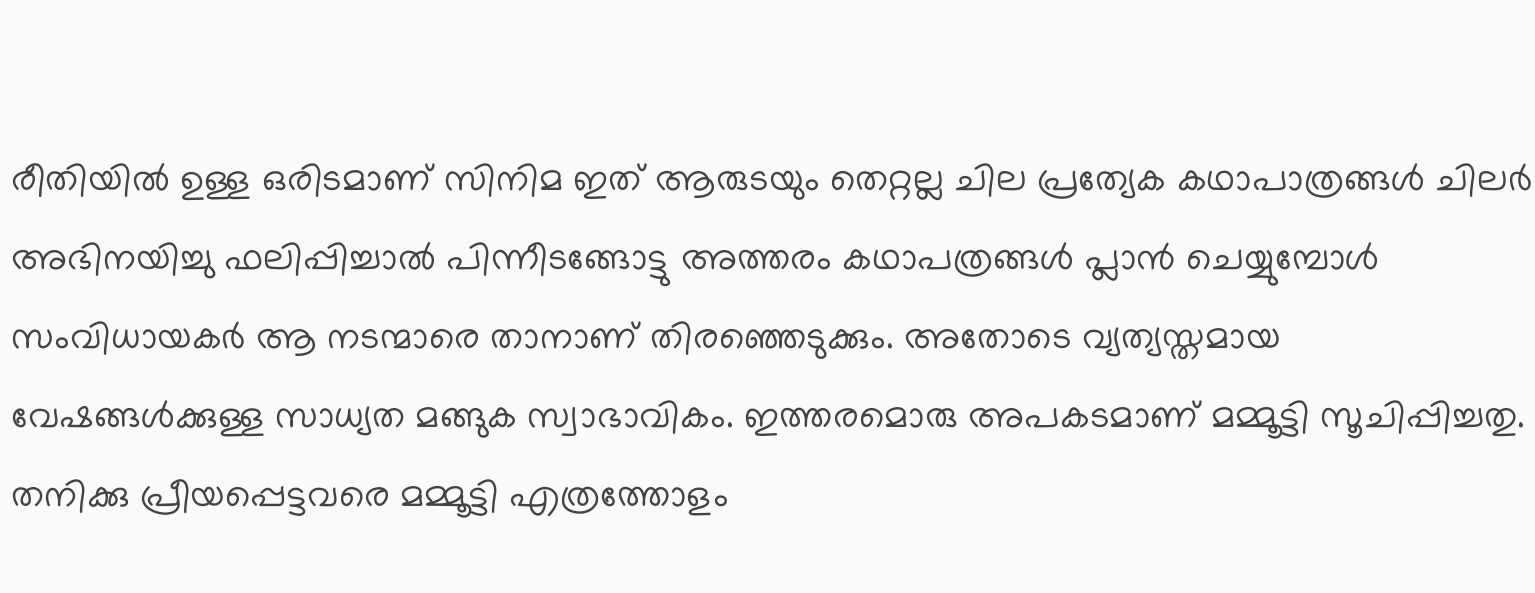രീതിയിൽ ഉള്ള ഒരിടമാണ് സിനിമ ഇത് ആരുടയും തെറ്റല്ല ചില പ്രത്യേക കഥാപാത്രങ്ങൾ ചിലർ അഭിനയിച്ചു ഫലിപ്പിച്ചാൽ പിന്നീടങ്ങോട്ടു അത്തരം കഥാപത്രങ്ങൾ പ്ലാൻ ചെയ്യുമ്പോൾ സംവിധായകർ ആ നടന്മാരെ താനാണ് തിരഞ്ഞെടുക്കും. അതോടെ വ്യത്യസ്തമായ വേഷങ്ങൾക്കുള്ള സാധ്യത മങ്ങുക സ്വാഭാവികം. ഇത്തരമൊരു അപകടമാണ് മമ്മൂട്ടി സൂചിപ്പിച്ചതു. തനിക്കു പ്രീയപ്പെട്ടവരെ മമ്മൂട്ടി എത്രത്തോളം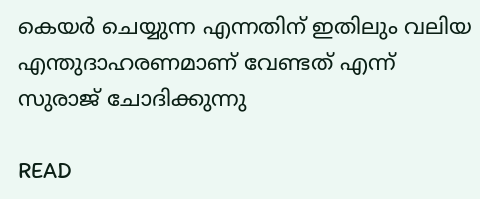കെയർ ചെയ്യുന്ന എന്നതിന് ഇതിലും വലിയ എന്തുദാഹരണമാണ് വേണ്ടത് എന്ന് സുരാജ് ചോദിക്കുന്നു

READ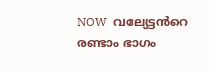NOW  വല്യേട്ടൻറെ രണ്ടാം ഭാഗം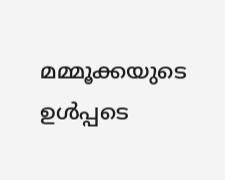മമ്മൂക്കയുടെ ഉൾപ്പടെ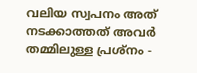വലിയ സ്വപനം അത് നടക്കാത്തത് അവർ തമ്മിലുള്ള പ്രശ്‌നം -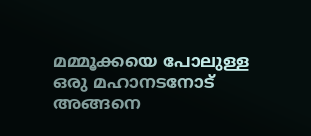മമ്മൂക്കയെ പോലുള്ള ഒരു മഹാനടനോട് അങ്ങനെ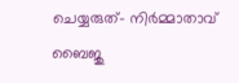ചെയ്യരുത്- നിർമ്മാതാവ് ബൈജു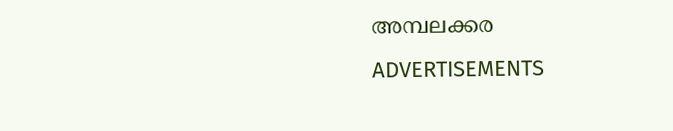അമ്പലക്കര
ADVERTISEMENTS